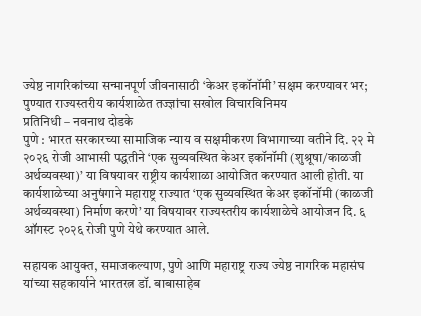ज्येष्ठ नागरिकांच्या सन्मानपूर्ण जीवनासाठी ‘केअर इकॉनॉमी’ सक्षम करण्यावर भर; पुण्यात राज्यस्तरीय कार्यशाळेत तज्ज्ञांचा सखोल विचारविनिमय
प्रतिनिधी – नवनाथ दोडके
पुणे : भारत सरकारच्या सामाजिक न्याय व सक्षमीकरण विभागाच्या वतीने दि. २२ मे २०२६ रोजी आभासी पद्धतीने ‘एक सुव्यवस्थित केअर इकॉनॉमी (शुश्रूषा/काळजी अर्थव्यवस्था)’ या विषयावर राष्ट्रीय कार्यशाळा आयोजित करण्यात आली होती. या कार्यशाळेच्या अनुषंगाने महाराष्ट्र राज्यात ‘एक सुव्यवस्थित केअर इकॉनॉमी (काळजी अर्थव्यवस्था) निर्माण करणे’ या विषयावर राज्यस्तरीय कार्यशाळेचे आयोजन दि. ६ ऑगस्ट २०२६ रोजी पुणे येथे करण्यात आले.

सहायक आयुक्त, समाजकल्याण, पुणे आणि महाराष्ट्र राज्य ज्येष्ठ नागरिक महासंघ यांच्या सहकार्याने भारतरत्न डॉ. बाबासाहेब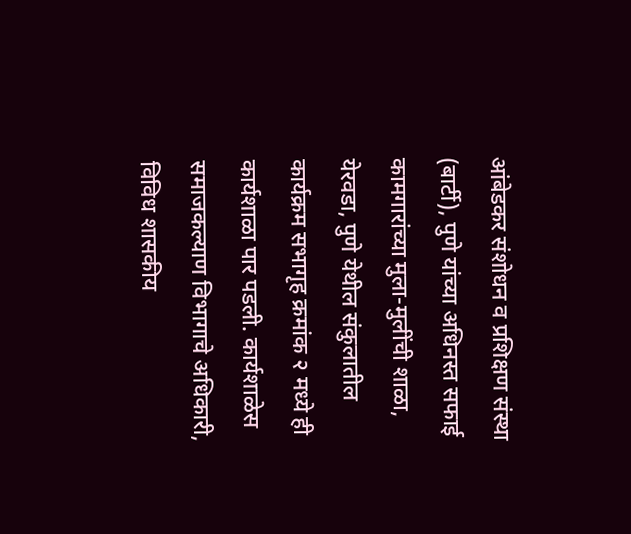आंबेडकर संशोधन व प्रशिक्षण संस्था (बार्टी), पुणे यांच्या अधिनस्त सफाई कामगारांच्या मुला-मुलींची शाळा, येरवडा, पुणे येथील संकुलातील कार्यक्रम सभागृह क्रमांक २ मध्ये ही कार्यशाळा पार पडली. कार्यशाळेस समाजकल्याण विभागाचे अधिकारी, विविध शासकीय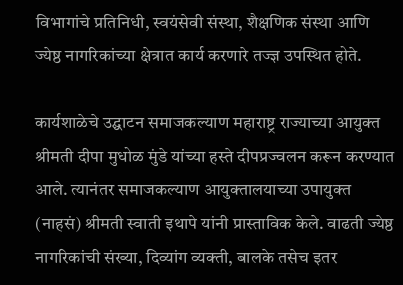विभागांचे प्रतिनिधी, स्वयंसेवी संस्था, शैक्षणिक संस्था आणि ज्येष्ठ नागरिकांच्या क्षेत्रात कार्य करणारे तज्ज्ञ उपस्थित होते.

कार्यशाळेचे उद्घाटन समाजकल्याण महाराष्ट्र राज्याच्या आयुक्त श्रीमती दीपा मुधोळ मुंडे यांच्या हस्ते दीपप्रज्वलन करून करण्यात आले. त्यानंतर समाजकल्याण आयुक्तालयाच्या उपायुक्त (नाहसं) श्रीमती स्वाती इथापे यांनी प्रास्ताविक केले. वाढती ज्येष्ठ नागरिकांची संख्या, दिव्यांग व्यक्ती, बालके तसेच इतर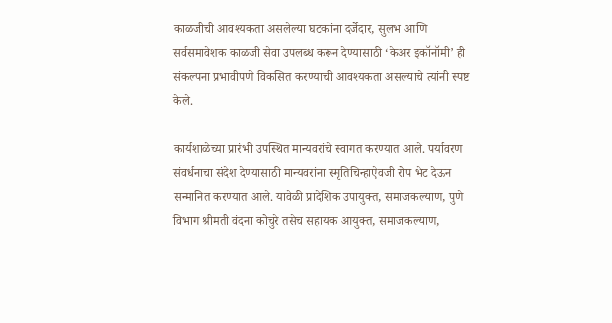काळजीची आवश्यकता असलेल्या घटकांना दर्जेदार, सुलभ आणि सर्वसमावेशक काळजी सेवा उपलब्ध करून देण्यासाठी ‘केअर इकॉनॉमी’ ही संकल्पना प्रभावीपणे विकसित करण्याची आवश्यकता असल्याचे त्यांनी स्पष्ट केले.

कार्यशाळेच्या प्रारंभी उपस्थित मान्यवरांचे स्वागत करण्यात आले. पर्यावरण संवर्धनाचा संदेश देण्यासाठी मान्यवरांना स्मृतिचिन्हाऐवजी रोप भेट देऊन सन्मानित करण्यात आले. यावेळी प्रादेशिक उपायुक्त, समाजकल्याण, पुणे विभाग श्रीमती वंदना कोचुरे तसेच सहायक आयुक्त, समाजकल्याण,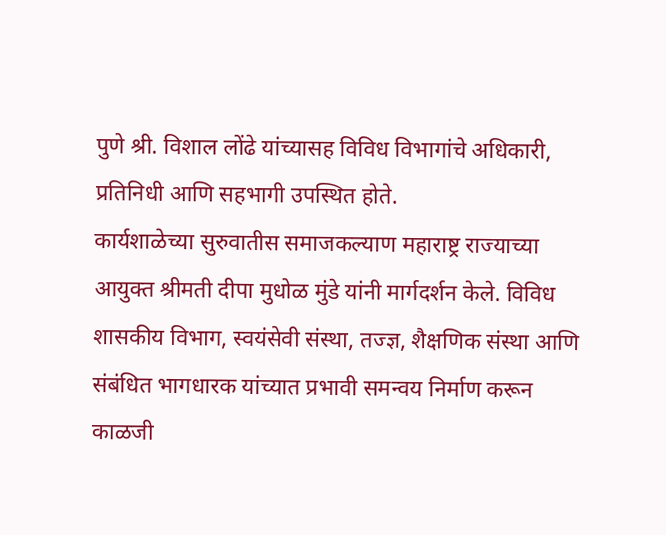पुणे श्री. विशाल लोंढे यांच्यासह विविध विभागांचे अधिकारी, प्रतिनिधी आणि सहभागी उपस्थित होते.
कार्यशाळेच्या सुरुवातीस समाजकल्याण महाराष्ट्र राज्याच्या आयुक्त श्रीमती दीपा मुधोळ मुंडे यांनी मार्गदर्शन केले. विविध शासकीय विभाग, स्वयंसेवी संस्था, तज्ज्ञ, शैक्षणिक संस्था आणि संबंधित भागधारक यांच्यात प्रभावी समन्वय निर्माण करून काळजी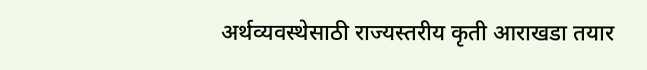अर्थव्यवस्थेसाठी राज्यस्तरीय कृती आराखडा तयार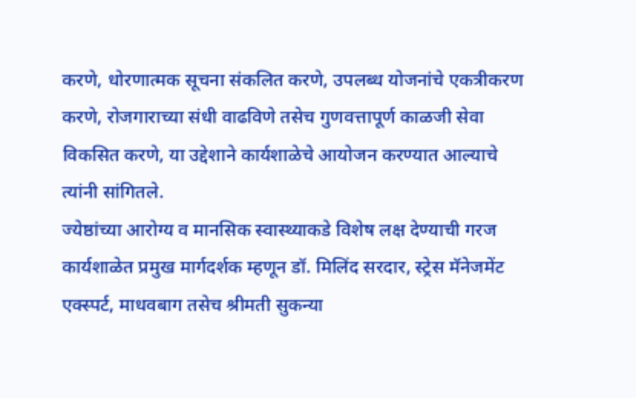करणे, धोरणात्मक सूचना संकलित करणे, उपलब्ध योजनांचे एकत्रीकरण करणे, रोजगाराच्या संधी वाढविणे तसेच गुणवत्तापूर्ण काळजी सेवा विकसित करणे, या उद्देशाने कार्यशाळेचे आयोजन करण्यात आल्याचे त्यांनी सांगितले.
ज्येष्ठांच्या आरोग्य व मानसिक स्वास्थ्याकडे विशेष लक्ष देण्याची गरज
कार्यशाळेत प्रमुख मार्गदर्शक म्हणून डॉ. मिलिंद सरदार, स्ट्रेस मॅनेजमेंट एक्स्पर्ट, माधवबाग तसेच श्रीमती सुकन्या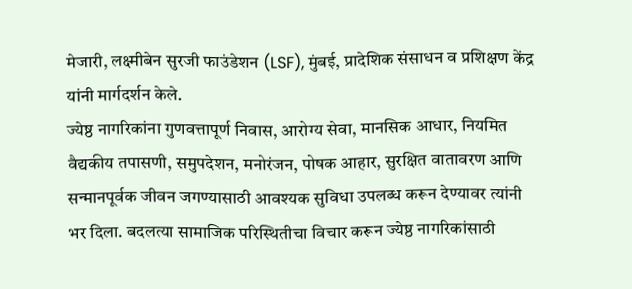मेजारी, लक्ष्मीबेन सुरजी फाउंडेशन (LSF), मुंबई, प्रादेशिक संसाधन व प्रशिक्षण केंद्र यांनी मार्गदर्शन केले.
ज्येष्ठ नागरिकांना गुणवत्तापूर्ण निवास, आरोग्य सेवा, मानसिक आधार, नियमित वैद्यकीय तपासणी, समुपदेशन, मनोरंजन, पोषक आहार, सुरक्षित वातावरण आणि सन्मानपूर्वक जीवन जगण्यासाठी आवश्यक सुविधा उपलब्ध करून देण्यावर त्यांनी भर दिला. बदलत्या सामाजिक परिस्थितीचा विचार करून ज्येष्ठ नागरिकांसाठी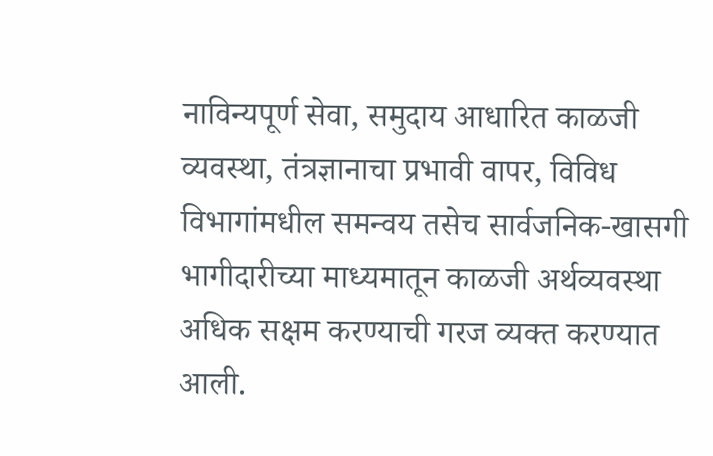नाविन्यपूर्ण सेवा, समुदाय आधारित काळजी व्यवस्था, तंत्रज्ञानाचा प्रभावी वापर, विविध विभागांमधील समन्वय तसेच सार्वजनिक-खासगी भागीदारीच्या माध्यमातून काळजी अर्थव्यवस्था अधिक सक्षम करण्याची गरज व्यक्त करण्यात आली.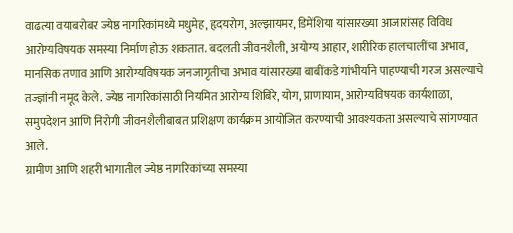वाढत्या वयाबरोबर ज्येष्ठ नागरिकांमध्ये मधुमेह, हृदयरोग, अल्झायमर, डिमेंशिया यांसारख्या आजारांसह विविध आरोग्यविषयक समस्या निर्माण होऊ शकतात. बदलती जीवनशैली, अयोग्य आहार, शारीरिक हालचालींचा अभाव, मानसिक तणाव आणि आरोग्यविषयक जनजागृतीचा अभाव यांसारख्या बाबींकडे गांभीर्याने पाहण्याची गरज असल्याचे तज्ज्ञांनी नमूद केले. ज्येष्ठ नागरिकांसाठी नियमित आरोग्य शिबिरे, योग, प्राणायाम, आरोग्यविषयक कार्यशाळा, समुपदेशन आणि निरोगी जीवनशैलीबाबत प्रशिक्षण कार्यक्रम आयोजित करण्याची आवश्यकता असल्याचे सांगण्यात आले.
ग्रामीण आणि शहरी भागातील ज्येष्ठ नागरिकांच्या समस्या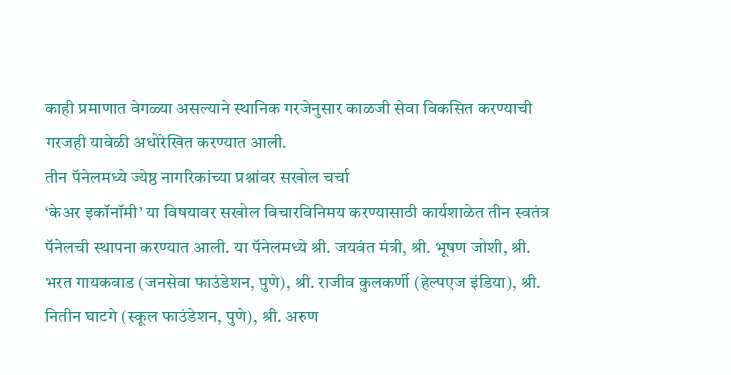काही प्रमाणात वेगळ्या असल्याने स्थानिक गरजेनुसार काळजी सेवा विकसित करण्याची गरजही यावेळी अधोरेखित करण्यात आली.
तीन पॅनेलमध्ये ज्येष्ठ नागरिकांच्या प्रश्नांवर सखोल चर्चा
‘केअर इकॉनॉमी’ या विषयावर सखोल विचारविनिमय करण्यासाठी कार्यशाळेत तीन स्वतंत्र पॅनेलची स्थापना करण्यात आली. या पॅनेलमध्ये श्री. जयवंत मंत्री, श्री. भूषण जोशी, श्री. भरत गायकवाड (जनसेवा फाउंडेशन, पुणे), श्री. राजीव कुलकर्णी (हेल्पएज इंडिया), श्री. नितीन घाटगे (स्कूल फाउंडेशन, पुणे), श्री. अरुण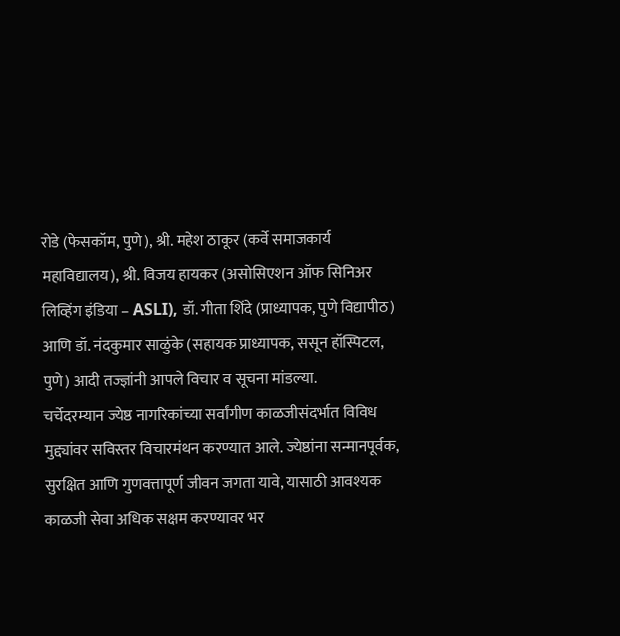रोडे (फेसकॉम, पुणे), श्री. महेश ठाकूर (कर्वे समाजकार्य महाविद्यालय), श्री. विजय हायकर (असोसिएशन ऑफ सिनिअर लिव्हिंग इंडिया – ASLI), डॉ. गीता शिंदे (प्राध्यापक, पुणे विद्यापीठ) आणि डॉ. नंदकुमार साळुंके (सहायक प्राध्यापक, ससून हॉस्पिटल, पुणे) आदी तज्ज्ञांनी आपले विचार व सूचना मांडल्या.
चर्चेदरम्यान ज्येष्ठ नागरिकांच्या सर्वांगीण काळजीसंदर्भात विविध मुद्द्यांवर सविस्तर विचारमंथन करण्यात आले. ज्येष्ठांना सन्मानपूर्वक, सुरक्षित आणि गुणवत्तापूर्ण जीवन जगता यावे, यासाठी आवश्यक काळजी सेवा अधिक सक्षम करण्यावर भर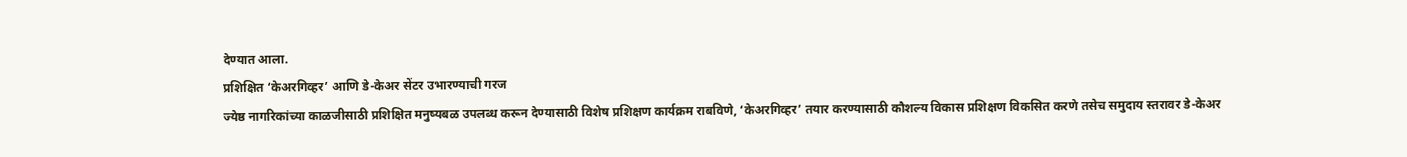देण्यात आला.
प्रशिक्षित ‘केअरगिव्हर’ आणि डे-केअर सेंटर उभारण्याची गरज
ज्येष्ठ नागरिकांच्या काळजीसाठी प्रशिक्षित मनुष्यबळ उपलब्ध करून देण्यासाठी विशेष प्रशिक्षण कार्यक्रम राबविणे, ‘केअरगिव्हर’ तयार करण्यासाठी कौशल्य विकास प्रशिक्षण विकसित करणे तसेच समुदाय स्तरावर डे-केअर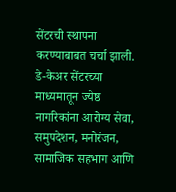सेंटरची स्थापना करण्याबाबत चर्चा झाली.
डे-केअर सेंटरच्या माध्यमातून ज्येष्ठ नागरिकांना आरोग्य सेवा, समुपदेशन, मनोरंजन, सामाजिक सहभाग आणि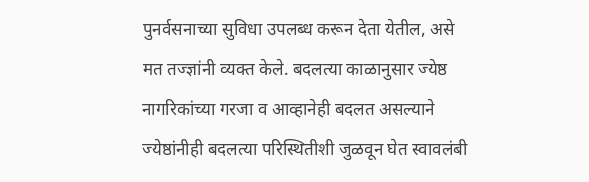पुनर्वसनाच्या सुविधा उपलब्ध करून देता येतील, असे मत तज्ज्ञांनी व्यक्त केले. बदलत्या काळानुसार ज्येष्ठ नागरिकांच्या गरजा व आव्हानेही बदलत असल्याने ज्येष्ठांनीही बदलत्या परिस्थितीशी जुळवून घेत स्वावलंबी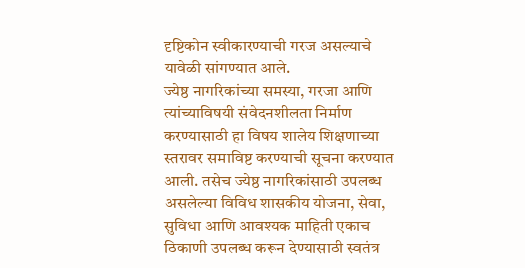दृष्टिकोन स्वीकारण्याची गरज असल्याचे यावेळी सांगण्यात आले.
ज्येष्ठ नागरिकांच्या समस्या, गरजा आणि त्यांच्याविषयी संवेदनशीलता निर्माण करण्यासाठी हा विषय शालेय शिक्षणाच्या स्तरावर समाविष्ट करण्याची सूचना करण्यात आली. तसेच ज्येष्ठ नागरिकांसाठी उपलब्ध असलेल्या विविध शासकीय योजना, सेवा, सुविधा आणि आवश्यक माहिती एकाच ठिकाणी उपलब्ध करून देण्यासाठी स्वतंत्र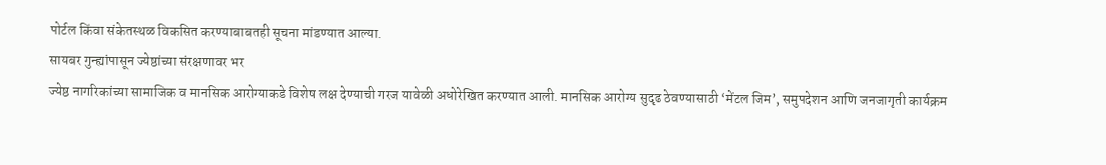पोर्टल किंवा संकेतस्थळ विकसित करण्याबाबतही सूचना मांडण्यात आल्या.
सायबर गुन्ह्यांपासून ज्येष्ठांच्या संरक्षणावर भर
ज्येष्ठ नागरिकांच्या सामाजिक व मानसिक आरोग्याकडे विशेष लक्ष देण्याची गरज यावेळी अधोरेखित करण्यात आली. मानसिक आरोग्य सुदृढ ठेवण्यासाठी ‘मेंटल जिम’, समुपदेशन आणि जनजागृती कार्यक्रम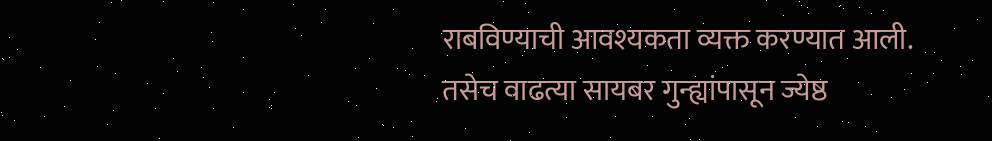राबविण्याची आवश्यकता व्यक्त करण्यात आली.
तसेच वाढत्या सायबर गुन्ह्यांपासून ज्येष्ठ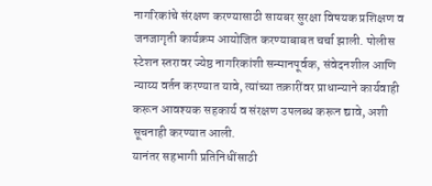नागरिकांचे संरक्षण करण्यासाठी सायबर सुरक्षा विषयक प्रशिक्षण व जनजागृती कार्यक्रम आयोजित करण्याबाबत चर्चा झाली. पोलीस स्टेशन स्तरावर ज्येष्ठ नागरिकांशी सन्मानपूर्वक, संवेदनशील आणि न्याय्य वर्तन करण्यात यावे, त्यांच्या तक्रारींवर प्राधान्याने कार्यवाही करून आवश्यक सहकार्य व संरक्षण उपलब्ध करून द्यावे, अशी सूचनाही करण्यात आली.
यानंतर सहभागी प्रतिनिधींसाठी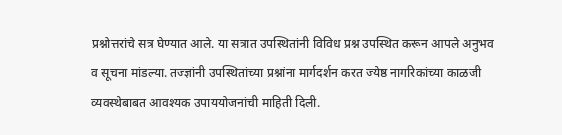प्रश्नोत्तरांचे सत्र घेण्यात आले. या सत्रात उपस्थितांनी विविध प्रश्न उपस्थित करून आपले अनुभव व सूचना मांडल्या. तज्ज्ञांनी उपस्थितांच्या प्रश्नांना मार्गदर्शन करत ज्येष्ठ नागरिकांच्या काळजी व्यवस्थेबाबत आवश्यक उपाययोजनांची माहिती दिली.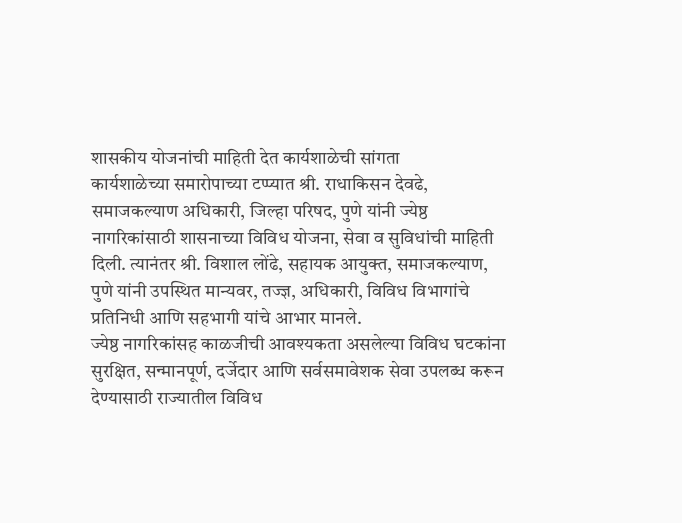शासकीय योजनांची माहिती देत कार्यशाळेची सांगता
कार्यशाळेच्या समारोपाच्या टप्प्यात श्री. राधाकिसन देवढे, समाजकल्याण अधिकारी, जिल्हा परिषद, पुणे यांनी ज्येष्ठ नागरिकांसाठी शासनाच्या विविध योजना, सेवा व सुविधांची माहिती दिली. त्यानंतर श्री. विशाल लोंढे, सहायक आयुक्त, समाजकल्याण, पुणे यांनी उपस्थित मान्यवर, तज्ज्ञ, अधिकारी, विविध विभागांचे प्रतिनिधी आणि सहभागी यांचे आभार मानले.
ज्येष्ठ नागरिकांसह काळजीची आवश्यकता असलेल्या विविध घटकांना सुरक्षित, सन्मानपूर्ण, दर्जेदार आणि सर्वसमावेशक सेवा उपलब्ध करून देण्यासाठी राज्यातील विविध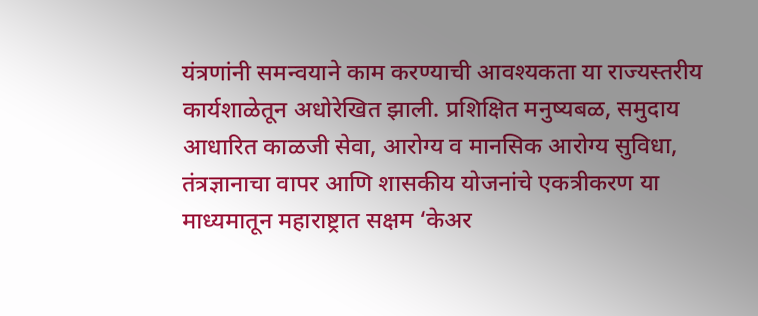यंत्रणांनी समन्वयाने काम करण्याची आवश्यकता या राज्यस्तरीय कार्यशाळेतून अधोरेखित झाली. प्रशिक्षित मनुष्यबळ, समुदाय आधारित काळजी सेवा, आरोग्य व मानसिक आरोग्य सुविधा, तंत्रज्ञानाचा वापर आणि शासकीय योजनांचे एकत्रीकरण या माध्यमातून महाराष्ट्रात सक्षम ‘केअर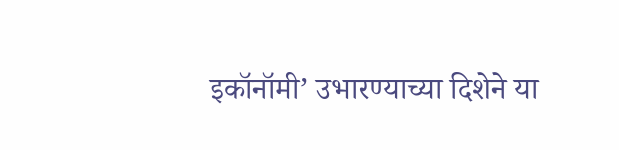इकॉनॉमी’ उभारण्याच्या दिशेने या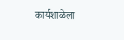कार्यशाळेला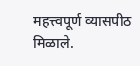महत्त्वपूर्ण व्यासपीठ मिळाले.